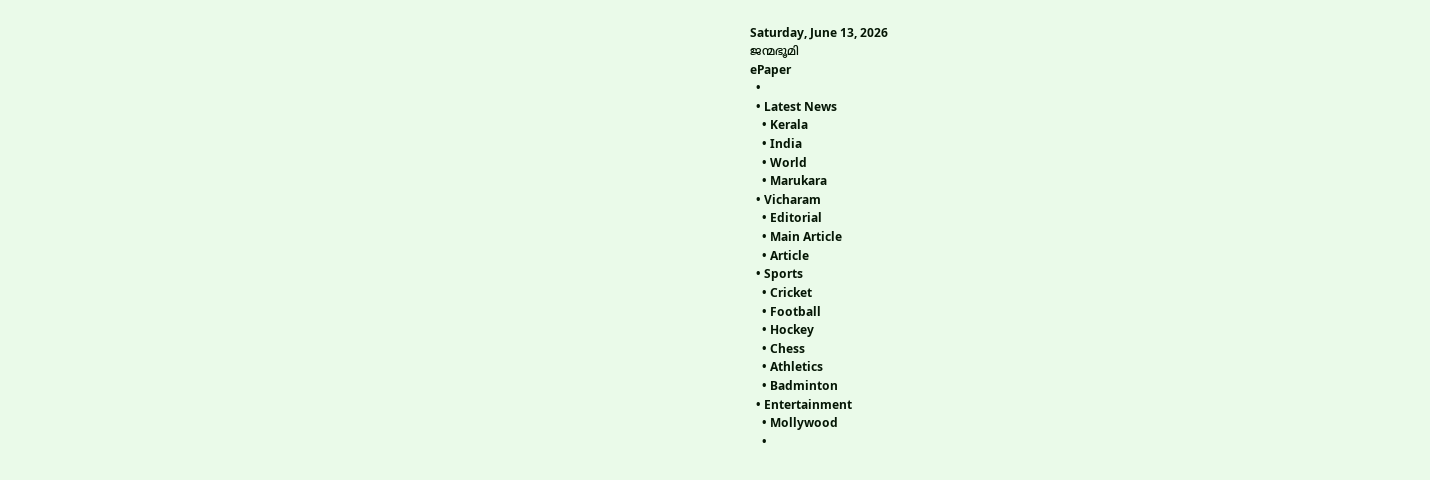Saturday, June 13, 2026
ജന്മഭൂമി
ePaper
  •
  • Latest News
    • Kerala
    • India
    • World
    • Marukara
  • Vicharam
    • Editorial
    • Main Article
    • Article
  • Sports
    • Cricket
    • Football
    • Hockey
    • Chess
    • Athletics
    • Badminton
  • Entertainment
    • Mollywood
    •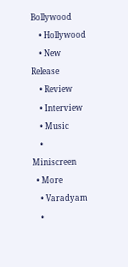Bollywood
    • Hollywood
    • New Release
    • Review
    • Interview
    • Music
    • Miniscreen
  • More
    • Varadyam
    •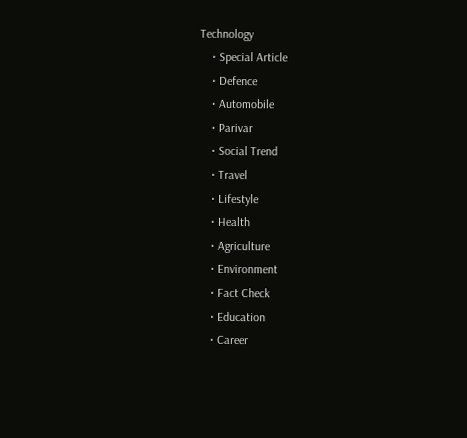Technology
    • Special Article
    • Defence
    • Automobile
    • Parivar
    • Social Trend
    • Travel
    • Lifestyle
    • Health
    • Agriculture
    • Environment
    • Fact Check
    • Education
    • Career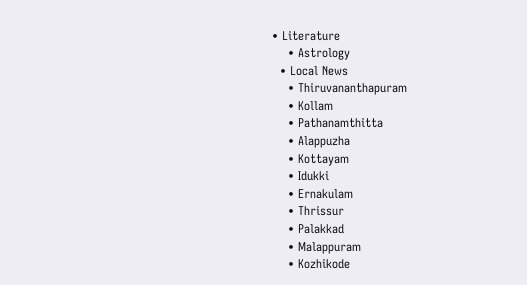• Literature
    • Astrology
  • Local News
    • Thiruvananthapuram
    • Kollam
    • Pathanamthitta
    • Alappuzha
    • Kottayam
    • Idukki
    • Ernakulam
    • Thrissur
    • Palakkad
    • Malappuram
    • Kozhikode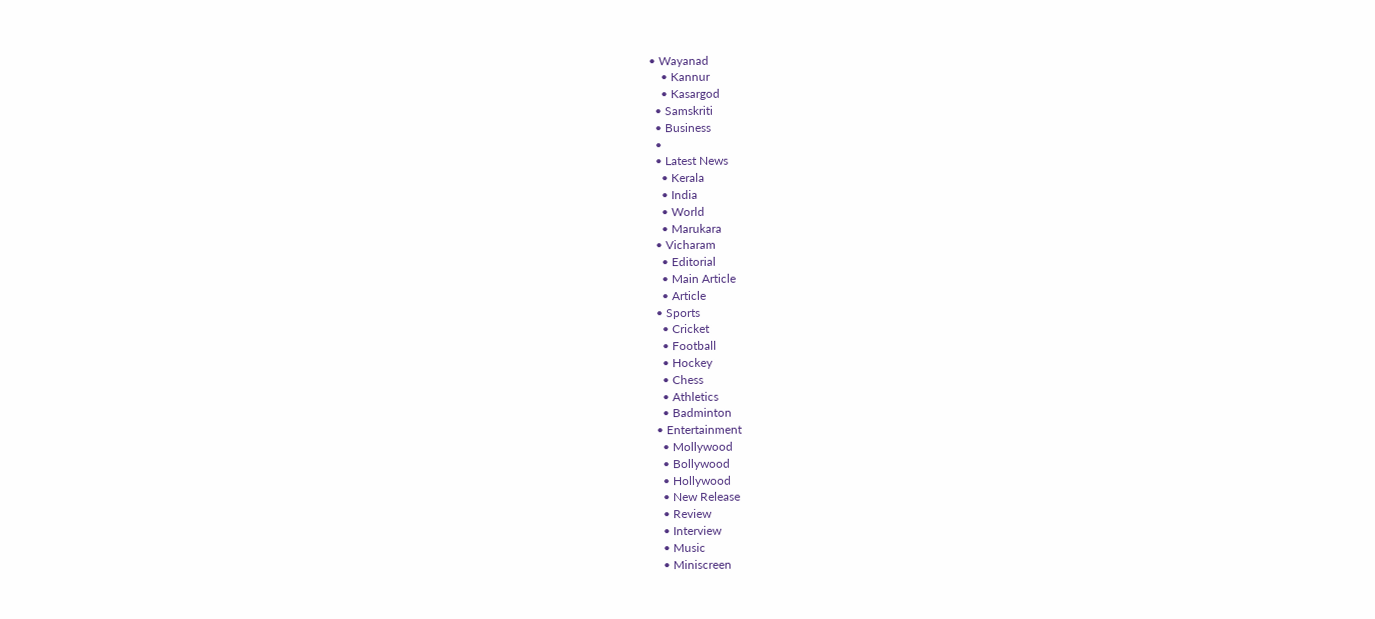• Wayanad
    • Kannur
    • Kasargod
  • Samskriti
  • Business
  •
  • Latest News
    • Kerala
    • India
    • World
    • Marukara
  • Vicharam
    • Editorial
    • Main Article
    • Article
  • Sports
    • Cricket
    • Football
    • Hockey
    • Chess
    • Athletics
    • Badminton
  • Entertainment
    • Mollywood
    • Bollywood
    • Hollywood
    • New Release
    • Review
    • Interview
    • Music
    • Miniscreen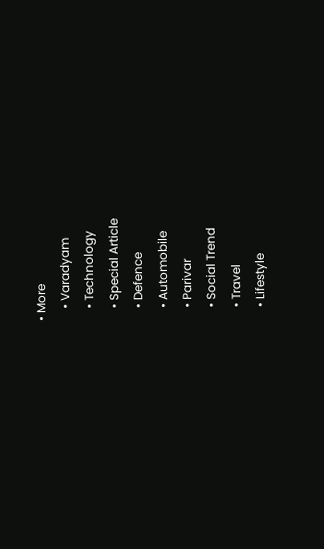• More
    • Varadyam
    • Technology
    • Special Article
    • Defence
    • Automobile
    • Parivar
    • Social Trend
    • Travel
    • Lifestyle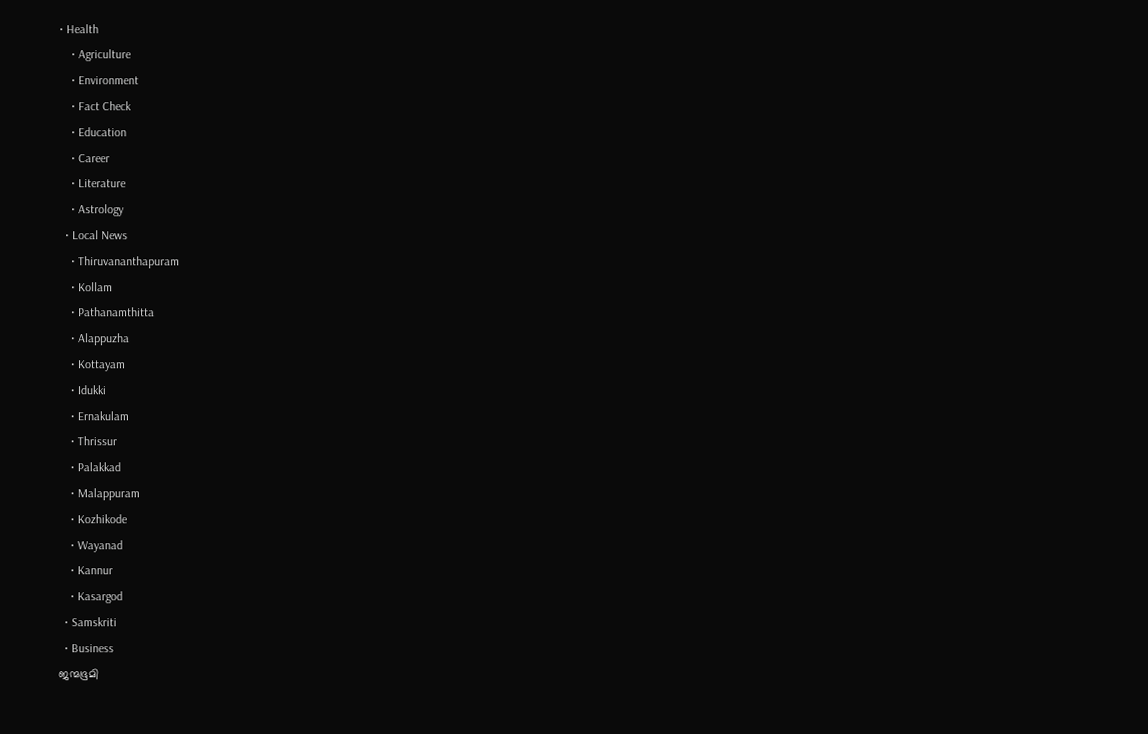• Health
    • Agriculture
    • Environment
    • Fact Check
    • Education
    • Career
    • Literature
    • Astrology
  • Local News
    • Thiruvananthapuram
    • Kollam
    • Pathanamthitta
    • Alappuzha
    • Kottayam
    • Idukki
    • Ernakulam
    • Thrissur
    • Palakkad
    • Malappuram
    • Kozhikode
    • Wayanad
    • Kannur
    • Kasargod
  • Samskriti
  • Business
ജന്മഭൂമി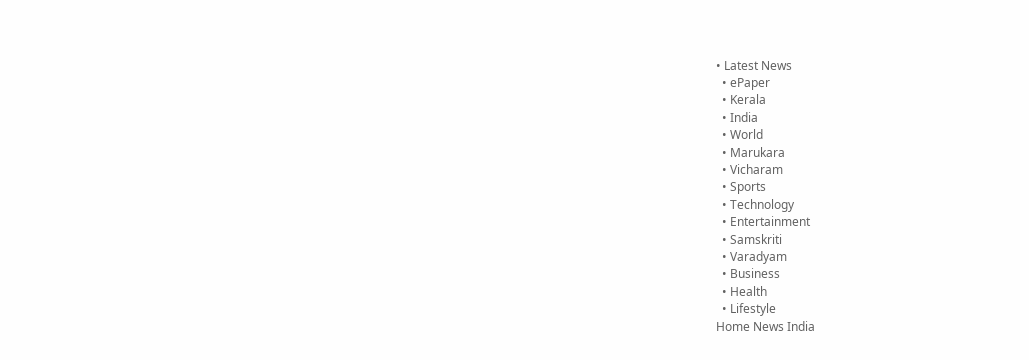• Latest News
  • ePaper
  • Kerala
  • India
  • World
  • Marukara
  • Vicharam
  • Sports
  • Technology
  • Entertainment
  • Samskriti
  • Varadyam
  • Business
  • Health
  • Lifestyle
Home News India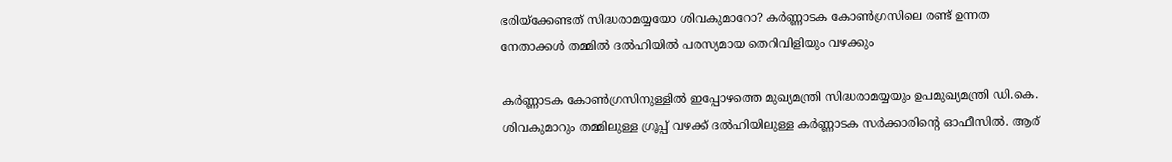ഭരിയ്‌ക്കേണ്ടത് സിദ്ധരാമയ്യയോ ശിവകുമാറോ? കര്‍ണ്ണാടക കോണ്‍ഗ്രസിലെ രണ്ട് ഉന്നത നേതാക്കള്‍ തമ്മില്‍ ദല്‍ഹിയില്‍ പരസ്യമായ തെറിവിളിയും വഴക്കും

കര്‍ണ്ണാടക കോണ്‍ഗ്രസിനുള്ളില്‍ ഇപ്പോഴത്തെ മുഖ്യമന്ത്രി സിദ്ധരാമയ്യയും ഉപമുഖ്യമന്ത്രി ഡി.കെ. ശിവകുമാറും തമ്മിലുള്ള ഗ്രൂപ്പ് വഴക്ക് ദല്‍ഹിയിലുള്ള കര്‍ണ്ണാടക സര്‍ക്കാരിന്റെ ഓഫീസില്‍. ആര്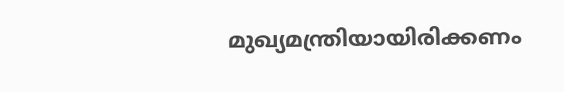മുഖ്യമന്ത്രിയായിരിക്കണം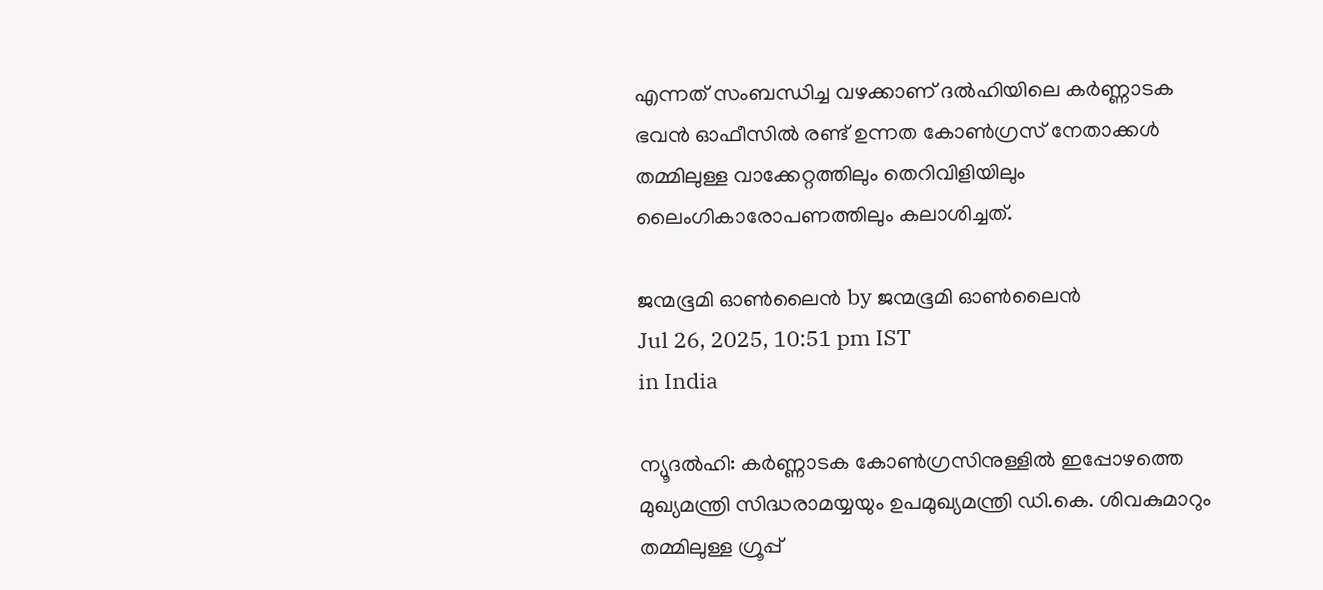എന്നത് സംബന്ധിച്ച വഴക്കാണ് ദല്‍ഹിയിലെ കര്‍ണ്ണാടക ഭവന്‍ ഓഫീസില്‍ രണ്ട് ഉന്നത കോണ്‍ഗ്രസ് നേതാക്കള്‍ തമ്മിലുള്ള വാക്കേറ്റത്തിലും തെറിവിളിയിലും ലൈംഗികാരോപണത്തിലും കലാശിച്ചത്.

ജന്മഭൂമി ഓണ്‍ലൈന്‍ by ജന്മഭൂമി ഓണ്‍ലൈന്‍
Jul 26, 2025, 10:51 pm IST
in India

ന്യൂദല്‍ഹി: കര്‍ണ്ണാടക കോണ്‍ഗ്രസിനുള്ളില്‍ ഇപ്പോഴത്തെ മുഖ്യമന്ത്രി സിദ്ധരാമയ്യയും ഉപമുഖ്യമന്ത്രി ഡി.കെ. ശിവകുമാറും തമ്മിലുള്ള ഗ്രൂപ്പ്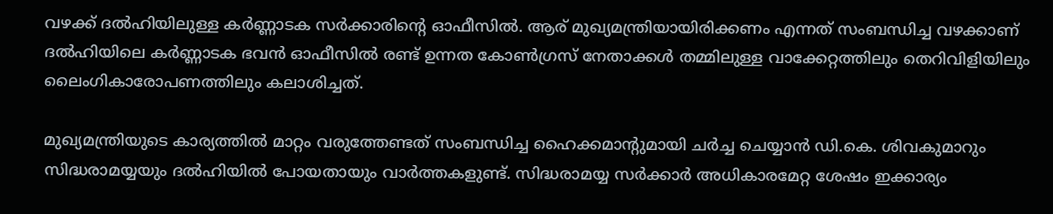വഴക്ക് ദല്‍ഹിയിലുള്ള കര്‍ണ്ണാടക സര്‍ക്കാരിന്റെ ഓഫീസില്‍. ആര് മുഖ്യമന്ത്രിയായിരിക്കണം എന്നത് സംബന്ധിച്ച വഴക്കാണ് ദല്‍ഹിയിലെ കര്‍ണ്ണാടക ഭവന്‍ ഓഫീസില്‍ രണ്ട് ഉന്നത കോണ്‍ഗ്രസ് നേതാക്കള്‍ തമ്മിലുള്ള വാക്കേറ്റത്തിലും തെറിവിളിയിലും ലൈംഗികാരോപണത്തിലും കലാശിച്ചത്.

മുഖ്യമന്ത്രിയുടെ കാര്യത്തില്‍ മാറ്റം വരുത്തേണ്ടത് സംബന്ധിച്ച ഹൈക്കമാന്‍റുമായി ചര്‍ച്ച ചെയ്യാന്‍ ഡി.കെ. ശിവകുമാറും സിദ്ധരാമയ്യയും ദല്‍ഹിയില്‍ പോയതായും വാര്‍ത്തകളുണ്ട്. സിദ്ധരാമയ്യ സര്‍ക്കാര്‍ അധികാരമേറ്റ ശേഷം ഇക്കാര്യം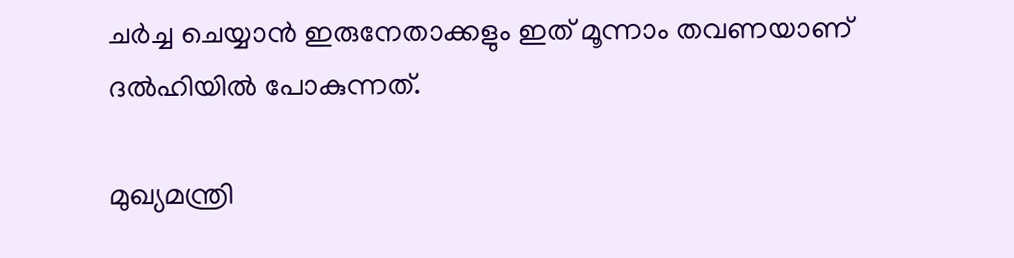ചര്‍ച്ച ചെയ്യാന്‍ ഇരുനേതാക്കളും ഇത് മൂന്നാം തവണയാണ് ദല്‍ഹിയില്‍ പോകുന്നത്.

മുഖ്യമന്ത്രി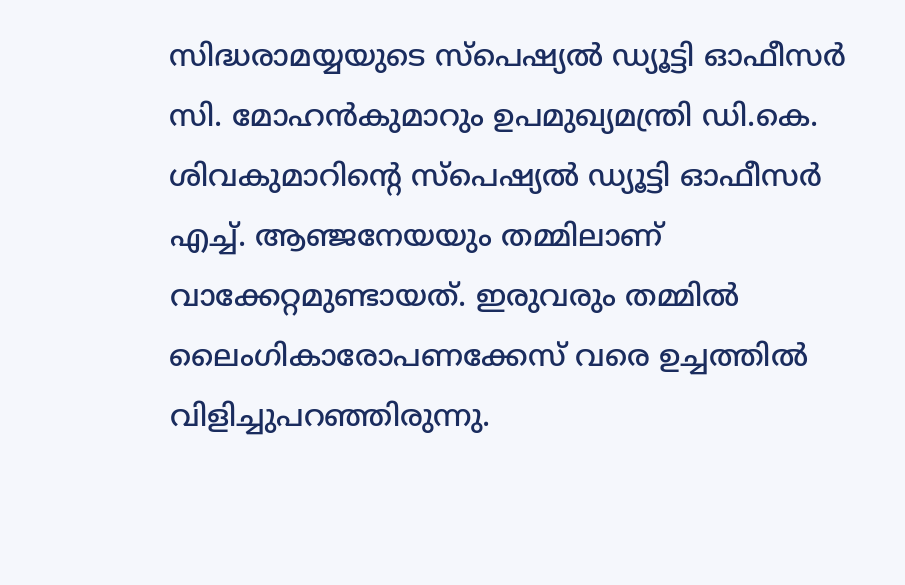സിദ്ധരാമയ്യയുടെ സ്പെഷ്യല്‍ ഡ്യൂട്ടി ഓഫീസര്‍ സി. മോഹന്‍കുമാറും ഉപമുഖ്യമന്ത്രി ഡി.കെ. ശിവകുമാറിന്റെ സ്പെഷ്യല്‍ ഡ്യൂട്ടി ഓഫീസര്‍ എച്ച്. ആഞ്ജനേയയും തമ്മിലാണ് വാക്കേറ്റമുണ്ടായത്. ഇരുവരും തമ്മില്‍ ലൈംഗികാരോപണക്കേസ് വരെ ഉച്ചത്തില്‍ വിളിച്ചുപറഞ്ഞിരുന്നു.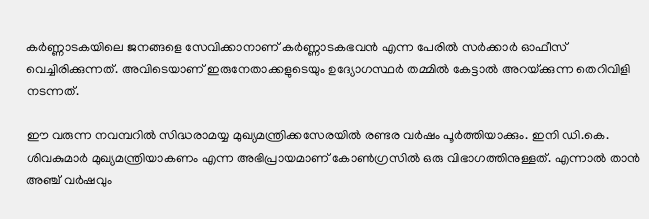കര്‍ണ്ണാടകയിലെ ജനങ്ങളെ സേവിക്കാനാണ് കര്‍ണ്ണാടകഭവന്‍ എന്ന പേരില്‍ സര്‍ക്കാര്‍ ഓഫീസ് വെച്ചിരിക്കുന്നത്. അവിടെയാണ് ഇരുനേതാക്കളുടെയും ഉദ്യോഗസ്ഥര്‍ തമ്മില്‍ കേട്ടാല്‍ അറയ്‌ക്കുന്ന തെറിവിളി നടന്നത്.

ഈ വരുന്ന നവമ്പറില്‍ സിദ്ധരാമയ്യ മുഖ്യമന്ത്രിക്കസേരയില്‍ രണ്ടര വര്‍ഷം പൂര്‍ത്തിയാക്കും. ഇനി ഡി.കെ. ശിവകുമാര്‍ മുഖ്യമന്ത്രിയാകണം എന്ന അഭിപ്രായമാണ് കോണ്‍ഗ്രസില്‍ ഒരു വിഭാഗത്തിനുള്ളത്. എന്നാല്‍ താന്‍ അഞ്ച് വര്‍ഷവും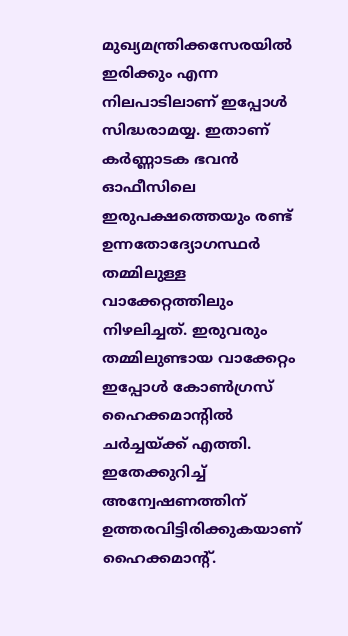മുഖ്യമന്ത്രിക്കസേരയില്‍ ഇരിക്കും എന്ന നിലപാടിലാണ് ഇപ്പോള്‍ സിദ്ധരാമയ്യ. ഇതാണ് കര്‍ണ്ണാടക ഭവന്‍ ഓഫീസിലെ ഇരുപക്ഷത്തെയും രണ്ട് ഉന്നതോദ്യോഗസ്ഥര്‍ തമ്മിലുള്ള വാക്കേറ്റത്തിലും നിഴലിച്ചത്. ഇരുവരും തമ്മിലുണ്ടായ വാക്കേറ്റം ഇപ്പോള്‍ കോണ്‍ഗ്രസ് ഹൈക്കമാന്‍റില്‍ ചര്‍ച്ചയ്‌ക്ക് എത്തി. ഇതേക്കുറിച്ച് അന്വേഷണത്തിന് ഉത്തരവിട്ടിരിക്കുകയാണ് ഹൈക്കമാന്‍റ്.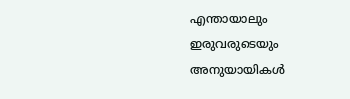എന്തായാലും ഇരുവരുടെയും അനുയായികള്‍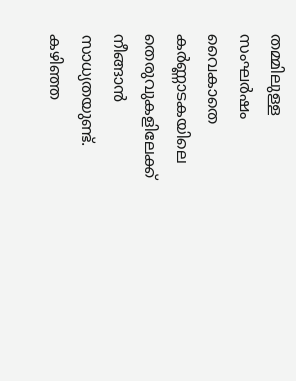തമ്മിലുള്ള സംഘര്‍ഷം വൈകാതെ കര്‍ണ്ണാടകയിലെ തെരുവുകളിലേക്ക് നീങ്ങാന്‍ സാധ്യതയുണ്ട്. കഴിഞ്ഞ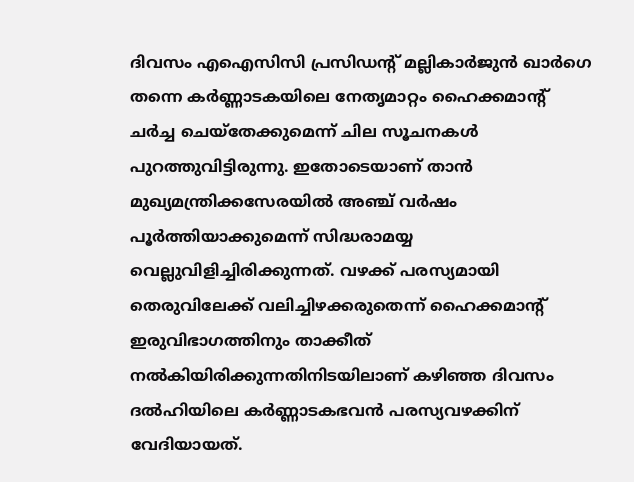ദിവസം എഐസിസി പ്രസിഡന്‍റ് മല്ലികാര്‍ജുന്‍ ഖാര്‍ഗെ തന്നെ കര്‍ണ്ണാടകയിലെ നേതൃമാറ്റം ഹൈക്കമാന്‍റ് ചര്‍ച്ച ചെയ്തേക്കുമെന്ന് ചില സൂചനകള്‍ പുറത്തുവിട്ടിരുന്നു. ഇതോടെയാണ് താന്‍ മുഖ്യമന്ത്രിക്കസേരയില്‍ അഞ്ച് വര്‍ഷം പൂര്‍ത്തിയാക്കുമെന്ന് സിദ്ധരാമയ്യ വെല്ലുവിളിച്ചിരിക്കുന്നത്. വഴക്ക് പരസ്യമായി തെരുവിലേക്ക് വലിച്ചിഴക്കരുതെന്ന് ഹൈക്കമാന്‍റ് ഇരുവിഭാഗത്തിനും താക്കീത് നല്‍കിയിരിക്കുന്നതിനിടയിലാണ് കഴിഞ്ഞ ദിവസം ദല്‍ഹിയിലെ കര്‍ണ്ണാടകഭവന്‍ പരസ്യവഴക്കിന് വേദിയായത്.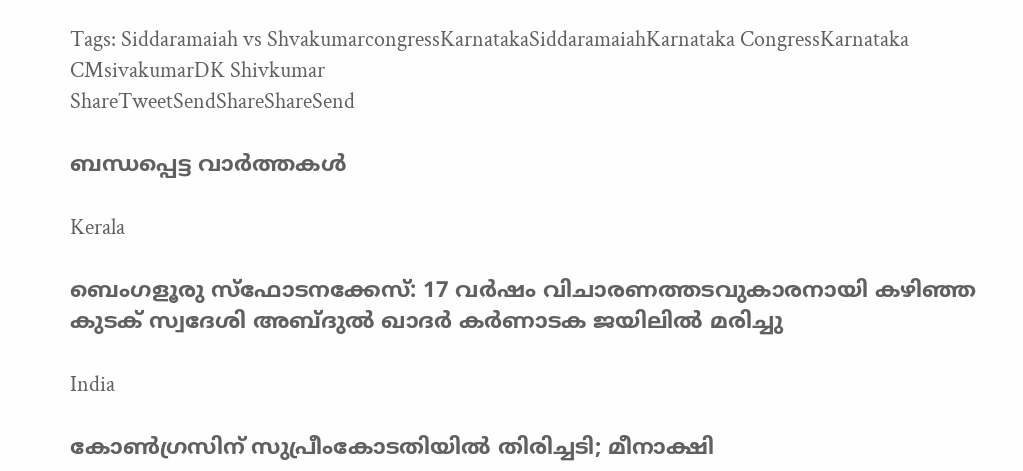Tags: Siddaramaiah vs ShvakumarcongressKarnatakaSiddaramaiahKarnataka CongressKarnataka CMsivakumarDK Shivkumar
ShareTweetSendShareShareSend

ബന്ധപ്പെട്ട വാര്‍ത്തകള്‍

Kerala

ബെംഗളൂരു സ്ഫോടനക്കേസ്: 17 വർഷം വിചാരണത്തടവുകാരനായി കഴിഞ്ഞ കുടക് സ്വദേശി അബ്ദുൽ ഖാദർ കർണാടക ജയിലിൽ മരിച്ചു

India

കോൺഗ്രസിന് സുപ്രീംകോടതിയിൽ തിരിച്ചടി; മീനാക്ഷി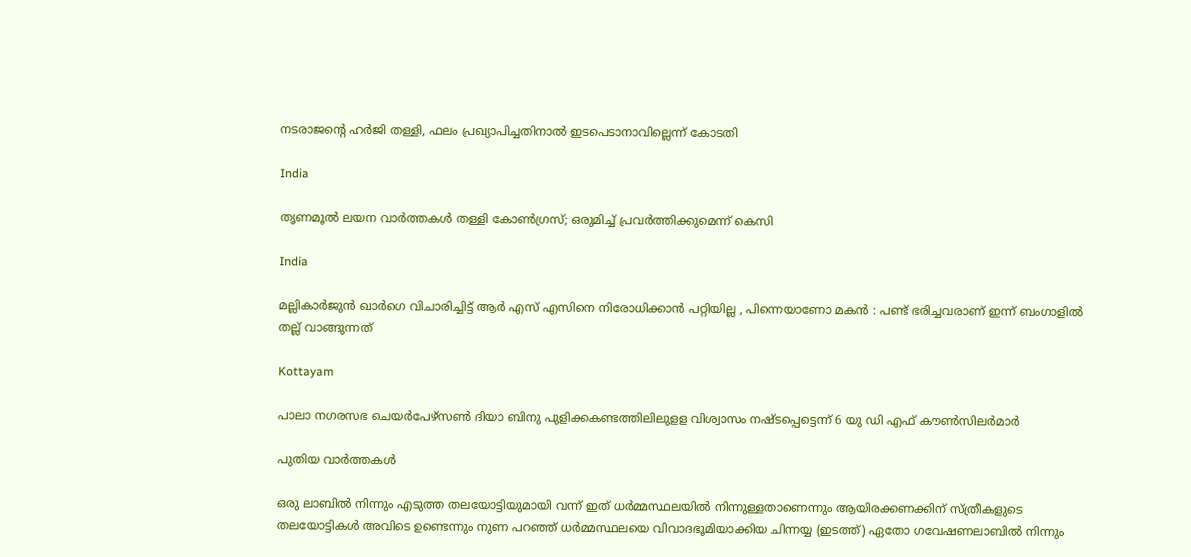നടരാജന്റെ ഹർജി തള്ളി, ഫലം പ്രഖ്യാപിച്ചതിനാൽ ഇടപെടാനാവില്ലെന്ന് കോടതി

India

തൃണമൂല്‍ ലയന വാര്‍ത്തകള്‍ തള്ളി കോണ്‍ഗ്രസ്; ഒരുമിച്ച് പ്രവര്‍ത്തിക്കുമെന്ന് കെസി

India

മല്ലികാർജുൻ ഖാർഗെ വിചാരിച്ചിട്ട് ആർ എസ് എസിനെ നിരോധിക്കാൻ പറ്റിയില്ല , പിന്നെയാണോ മകൻ : പണ്ട് ഭരിച്ചവരാണ് ഇന്ന് ബംഗാളിൽ തല്ല് വാങ്ങുന്നത്

Kottayam

പാലാ നഗരസഭ ചെയര്‍പേഴ്സണ്‍ ദിയാ ബിനു പുളിക്കകണ്ടത്തിലിലുളള വിശ്വാസം നഷ്ടപ്പെട്ടെന്ന് 6 യു ഡി എഫ് കൗണ്‍സിലര്‍മാര്‍

പുതിയ വാര്‍ത്തകള്‍

ഒരു ലാബില്‍ നിന്നും എടുത്ത തലയോട്ടിയുമായി വന്ന് ഇത് ധര്‍മ്മസ്ഥലയില്‍ നിന്നുള്ളതാണെന്നും ആയിരക്കണക്കിന് സ്ത്രീകളുടെ തലയോട്ടികള്‍ അവിടെ ഉണ്ടെന്നും നുണ പറഞ്ഞ് ധര്‍മ്മസ്ഥലയെ വിവാദഭൂമിയാക്കിയ ചിന്നയ്യ (ഇടത്ത്) ഏതോ ഗവേഷണലാബില്‍ നിന്നും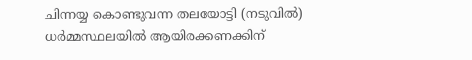ചിന്നയ്യ കൊണ്ടുവന്ന തലയോട്ടി (നടുവില്‍) ധര്‍മ്മസ്ഥലയില്‍ ആയിരക്കണക്കിന്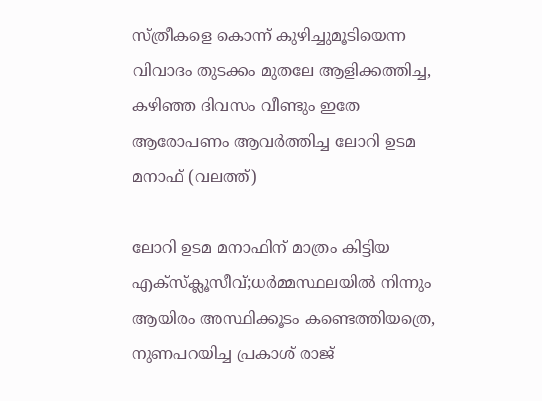സ്ത്രീകളെ കൊന്ന് കുഴിച്ചുമൂടിയെന്ന വിവാദം തുടക്കം മുതലേ ആളിക്കത്തിച്ച, കഴിഞ്ഞ ദിവസം വീണ്ടും ഇതേ ആരോപണം ആവര്‍ത്തിച്ച ലോറി ഉടമ മനാഫ് (വലത്ത്)

ലോറി ഉടമ മനാഫിന് മാത്രം കിട്ടിയ എക്സ്ക്ലൂസീവ്;ധര്‍മ്മസ്ഥലയില്‍ നിന്നും ആയിരം അസ്ഥിക്കൂടം കണ്ടെത്തിയത്രെ, നുണപറയിച്ച പ്രകാശ് രാജ്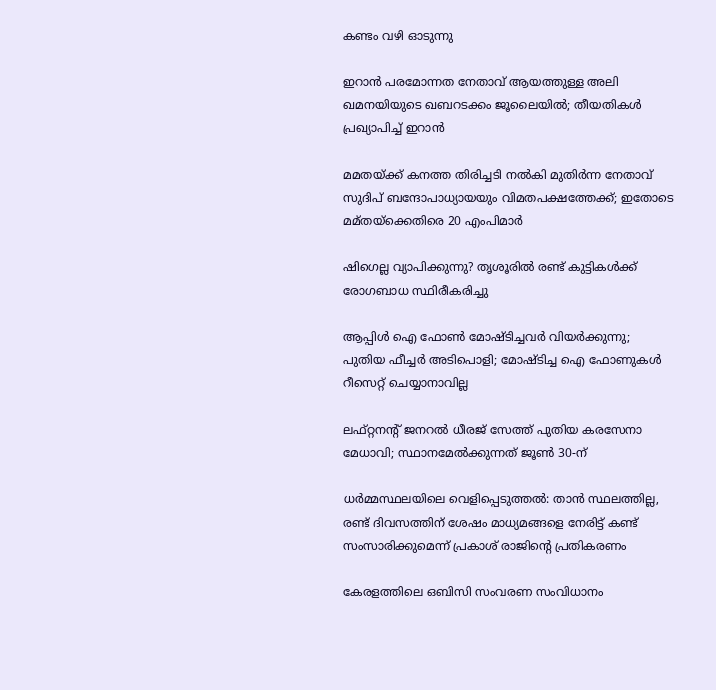കണ്ടം വഴി ഓടുന്നു

ഇറാൻ പരമോന്നത നേതാവ് ആയത്തുള്ള അലി ഖമനയിയുടെ ഖബറടക്കം ജൂലൈയിൽ; തീയതികൾ പ്രഖ്യാപിച്ച് ഇറാൻ

മമതയ്‌ക്ക് കനത്ത തിരിച്ചടി നൽകി മുതിർന്ന നേതാവ് സുദിപ് ബന്ദോപാധ്യായയും വിമതപക്ഷത്തേക്ക്; ഇതോടെ മമ്‌തയ്‌ക്കെതിരെ 20 എംപിമാർ

ഷിഗെല്ല വ്യാപിക്കുന്നു? തൃശൂരിൽ രണ്ട് കുട്ടികള്‍ക്ക് രോഗബാധ സ്ഥിരീകരിച്ചു

ആപ്പിള്‍ ഐ ഫോണ്‍ മോഷ്ടിച്ചവര്‍ വിയര്‍ക്കുന്നു; പുതിയ ഫീച്ചര്‍ അടിപൊളി; മോഷ്ടിച്ച ഐ ഫോണുകള്‍ റീസെറ്റ് ചെയ്യാനാവില്ല

ലഫ്റ്റനന്റ് ജനറൽ ധീരജ് സേത്ത് പുതിയ കരസേനാ മേധാവി; സ്ഥാനമേൽക്കുന്നത് ജൂൺ 30-ന്

ധർമ്മസ്ഥലയിലെ വെളിപ്പെടുത്തൽ: താൻ സ്ഥലത്തില്ല, രണ്ട് ദിവസത്തിന് ശേഷം മാധ്യമങ്ങളെ നേരിട്ട് കണ്ട് സംസാരിക്കുമെന്ന് പ്രകാശ് രാജിന്റെ പ്രതികരണം

കേരളത്തിലെ ഒബിസി സംവരണ സംവിധാനം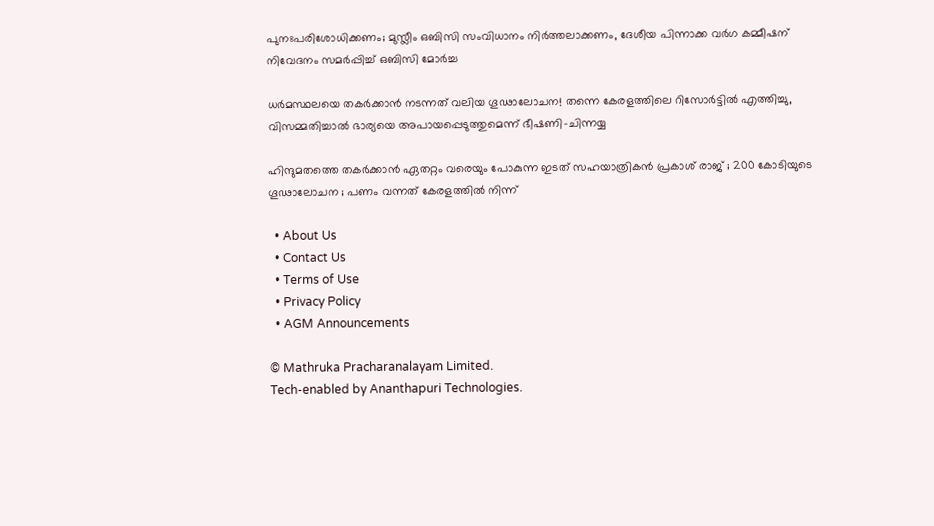പുനഃപരിശോധിക്കണം; മുസ്ലീം ഒബിസി സംവിധാനം നിർത്തലാക്കണം, ദേശീയ പിന്നാക്ക വർഗ കമ്മീഷന് നിവേദനം സമർപ്പിച്ച് ഒബിസി മോർച്ച

ധർമസ്ഥലയെ തകർക്കാൻ നടന്നത് വലിയ ഗൂഢാലോചന! തന്നെ കേരളത്തിലെ റിസോർട്ടിൽ എത്തിച്ചു, വിസമ്മതിച്ചാൽ ഭാര്യയെ അപായപ്പെടുത്തുമെന്ന് ഭീഷണി-ചിന്നയ്യ

ഹിന്ദുമതത്തെ തകർക്കാൻ ഏതറ്റം വരെയും പോകുന്ന ഇടത് സഹയാത്രികൻ പ്രകാശ് രാജ് ; 200 കോടിയുടെ ഗൂഢാലോചന ; പണം വന്നത് കേരളത്തിൽ നിന്ന്

  • About Us
  • Contact Us
  • Terms of Use
  • Privacy Policy
  • AGM Announcements

© Mathruka Pracharanalayam Limited.
Tech-enabled by Ananthapuri Technologies.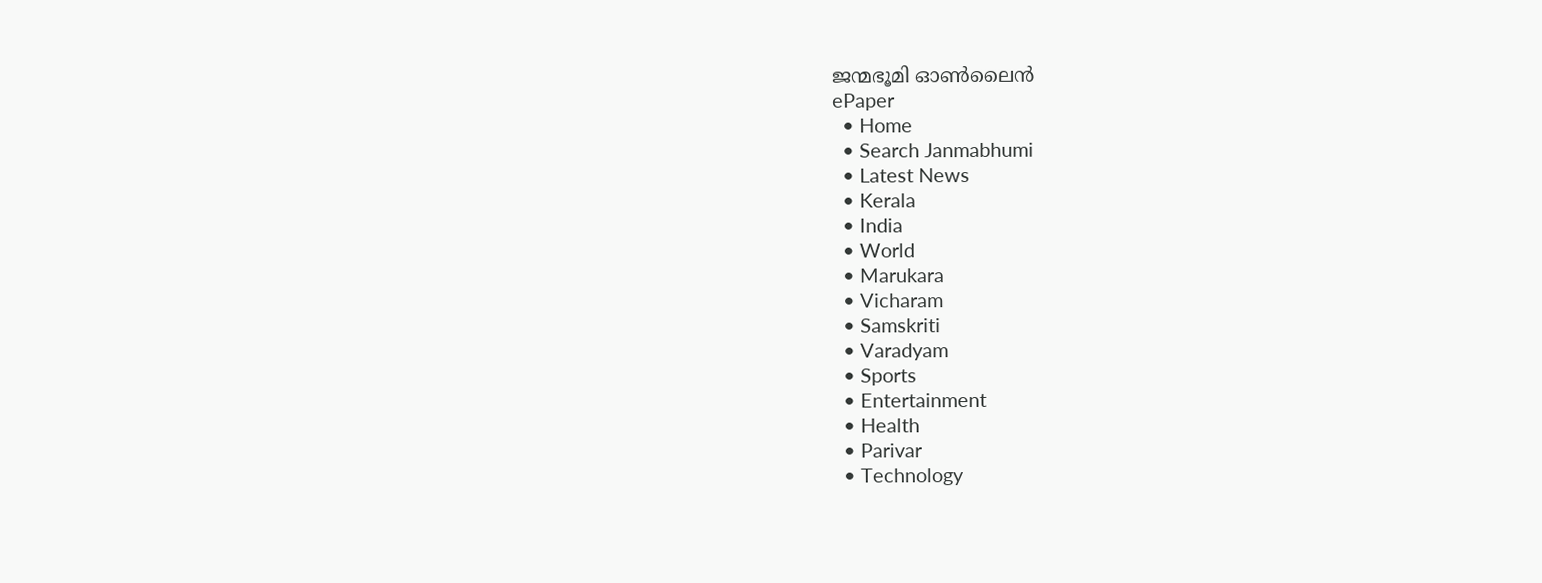ജന്മഭൂമി ഓണ്‍ലൈന്‍
ePaper
  • Home
  • Search Janmabhumi
  • Latest News
  • Kerala
  • India
  • World
  • Marukara
  • Vicharam
  • Samskriti
  • Varadyam
  • Sports
  • Entertainment
  • Health
  • Parivar
  • Technology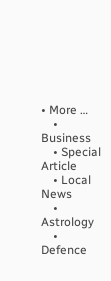• More …
    • Business
    • Special Article
    • Local News
    • Astrology
    • Defence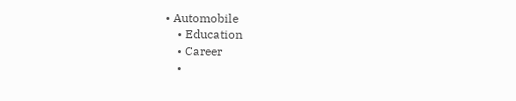• Automobile
    • Education
    • Career
    •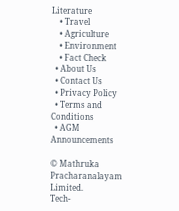Literature
    • Travel
    • Agriculture
    • Environment
    • Fact Check
  • About Us
  • Contact Us
  • Privacy Policy
  • Terms and Conditions
  • AGM Announcements

© Mathruka Pracharanalayam Limited.
Tech-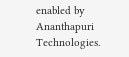enabled by Ananthapuri Technologies.